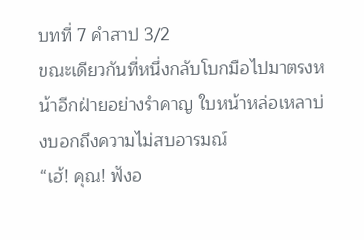บทที่ 7 คำสาป 3/2
ขณะเดียวกันที่หนึ่งกลับโบกมือไปมาตรงหน้าอีกฝ่ายอย่างรำคาญ ใบหน้าหล่อเหลาบ่งบอกถึงความไม่สบอารมณ์
“เฮ้! คุณ! ฟังอ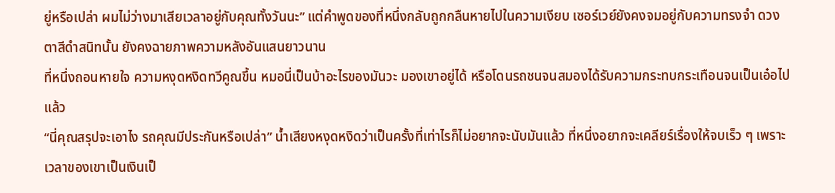ยู่หรือเปล่า ผมไม่ว่างมาเสียเวลาอยู่กับคุณทั้งวันนะ” แต่คำพูดของที่หนึ่งกลับถูกกลืนหายไปในความเงียบ เซอร์เวย์ยังคงจมอยู่กับความทรงจำ ดวงตาสีดำสนิทนั้น ยังคงฉายภาพความหลังอันแสนยาวนาน
ที่หนึ่งถอนหายใจ ความหงุดหงิดทวีคูณขึ้น หมอนี่เป็นบ้าอะไรของมันวะ มองเขาอยู่ได้ หรือโดนรถชนจนสมองได้รับความกระทบกระเทือนจนเป็นเอ๋อไปแล้ว
“นี่คุณสรุปจะเอาไง รถคุณมีประกันหรือเปล่า” น้ำเสียงหงุดหงิดว่าเป็นครั้งที่เท่าไรก็ไม่อยากจะนับมันแล้ว ที่หนึ่งอยากจะเคลียร์เรื่องให้จบเร็ว ๆ เพราะเวลาของเขาเป็นเงินเป็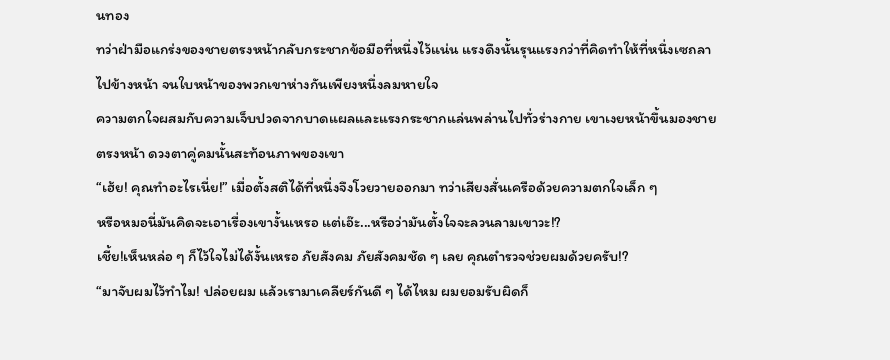นทอง
ทว่าฝ่ามือแกร่งของชายตรงหน้ากลับกระชากข้อมือที่หนึ่งไว้แน่น แรงดึงนั้นรุนแรงกว่าที่คิดทำให้ที่หนึ่งเซถลาไปข้างหน้า จนใบหน้าของพวกเขาห่างกันเพียงหนึ่งลมหายใจ
ความตกใจผสมกับความเจ็บปวดจากบาดแผลและแรงกระชากแล่นพล่านไปทั่วร่างกาย เขาเงยหน้าขึ้นมองชายตรงหน้า ดวงตาคู่คมนั้นสะท้อนภาพของเขา
“เฮ้ย! คุณทำอะไรเนี่ย!” เมื่อตั้งสติได้ที่หนึ่งจึงโวยวายออกมา ทว่าเสียงสั่นเครือด้วยความตกใจเล็ก ๆ
หรือหมอนี่มันคิดจะเอาเรื่องเขางั้นเหรอ แต่เอ๊ะ...หรือว่ามันตั้งใจจะลวนลามเขาวะ!?
เชี้ย!เห็นหล่อ ๆ ก็ไว้ใจไม่ได้งั้นเหรอ ภัยสังคม ภัยสังคมชัด ๆ เลย คุณตำรวจช่วยผมด้วยครับ!?
“มาจับผมไว้ทำไม! ปล่อยผม แล้วเรามาเคลียร์กันดี ๆ ได้ไหม ผมยอมรับผิดก็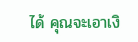ได้ คุณจะเอาเงิ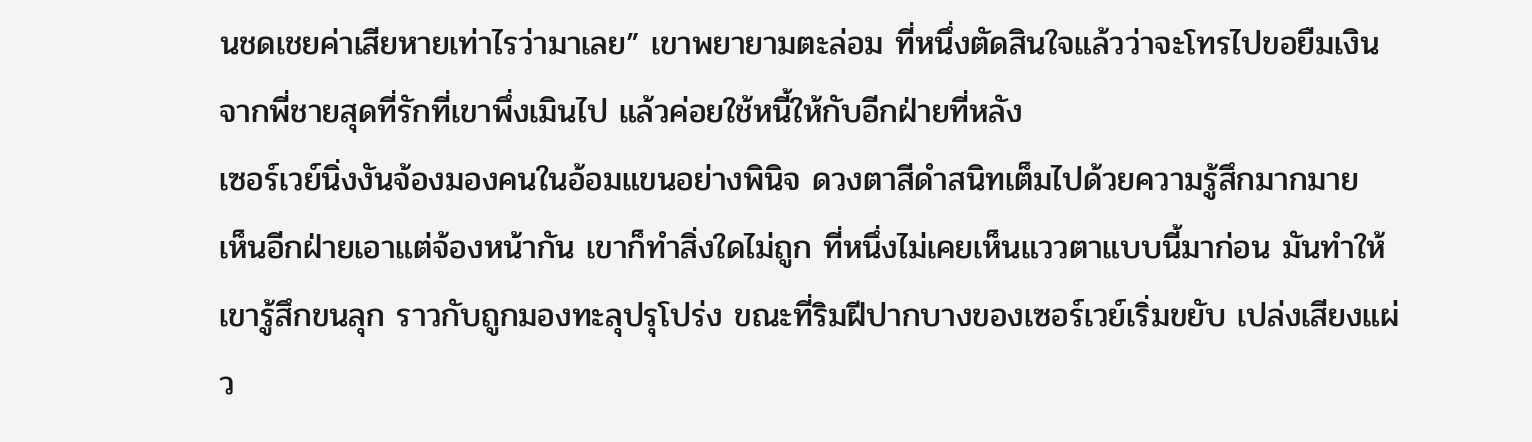นชดเชยค่าเสียหายเท่าไรว่ามาเลย” เขาพยายามตะล่อม ที่หนึ่งตัดสินใจแล้วว่าจะโทรไปขอยืมเงินจากพี่ชายสุดที่รักที่เขาพึ่งเมินไป แล้วค่อยใช้หนี้ให้กับอีกฝ่ายที่หลัง
เซอร์เวย์นิ่งงันจ้องมองคนในอ้อมแขนอย่างพินิจ ดวงตาสีดำสนิทเต็มไปด้วยความรู้สึกมากมาย
เห็นอีกฝ่ายเอาแต่จ้องหน้ากัน เขาก็ทำสิ่งใดไม่ถูก ที่หนึ่งไม่เคยเห็นแววตาแบบนี้มาก่อน มันทำให้เขารู้สึกขนลุก ราวกับถูกมองทะลุปรุโปร่ง ขณะที่ริมฝีปากบางของเซอร์เวย์เริ่มขยับ เปล่งเสียงแผ่ว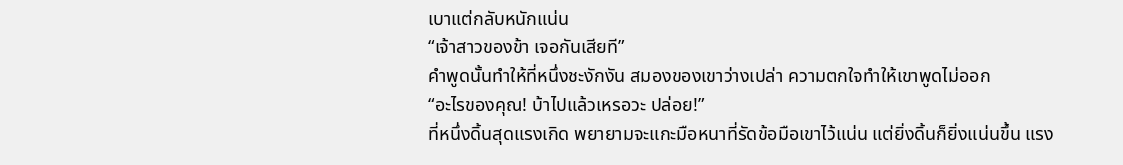เบาแต่กลับหนักแน่น
“เจ้าสาวของข้า เจอกันเสียที”
คำพูดนั้นทำให้ที่หนึ่งชะงักงัน สมองของเขาว่างเปล่า ความตกใจทำให้เขาพูดไม่ออก
“อะไรของคุณ! บ้าไปแล้วเหรอวะ ปล่อย!”
ที่หนึ่งดิ้นสุดแรงเกิด พยายามจะแกะมือหนาที่รัดข้อมือเขาไว้แน่น แต่ยิ่งดิ้นก็ยิ่งแน่นขึ้น แรง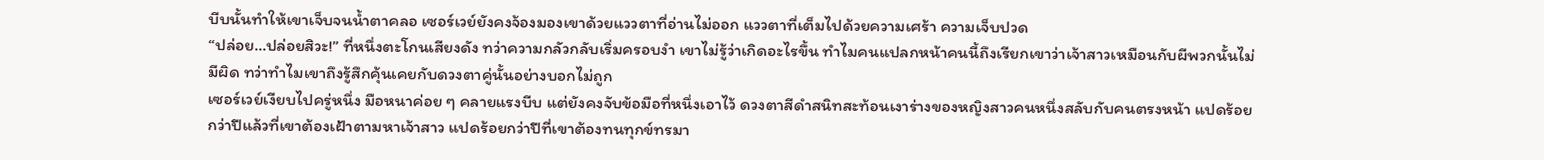บีบนั้นทำให้เขาเจ็บจนน้ำตาคลอ เซอร์เวย์ยังคงจ้องมองเขาด้วยแววตาที่อ่านไม่ออก แววตาที่เต็มไปด้วยความเศร้า ความเจ็บปวด
“ปล่อย…ปล่อยสิวะ!” ที่หนึ่งตะโกนเสียงดัง ทว่าความกลัวกลับเริ่มครอบงำ เขาไม่รู้ว่าเกิดอะไรขึ้น ทำไมคนแปลกหน้าคนนี้ถึงเรียกเขาว่าเจ้าสาวเหมือนกับผีพวกนั้นไม่มีผิด ทว่าทำไมเขาถึงรู้สึกคุ้นเคยกับดวงตาคู่นั้นอย่างบอกไม่ถูก
เซอร์เวย์เงียบไปครู่หนึ่ง มือหนาค่อย ๆ คลายแรงบีบ แต่ยังคงจับข้อมือที่หนึ่งเอาไว้ ดวงตาสีดำสนิทสะท้อนเงาร่างของหญิงสาวคนหนึ่งสลับกับคนตรงหน้า แปดร้อยกว่าปีแล้วที่เขาต้องเฝ้าตามหาเจ้าสาว แปดร้อยกว่าปีที่เขาต้องทนทุกข์ทรมา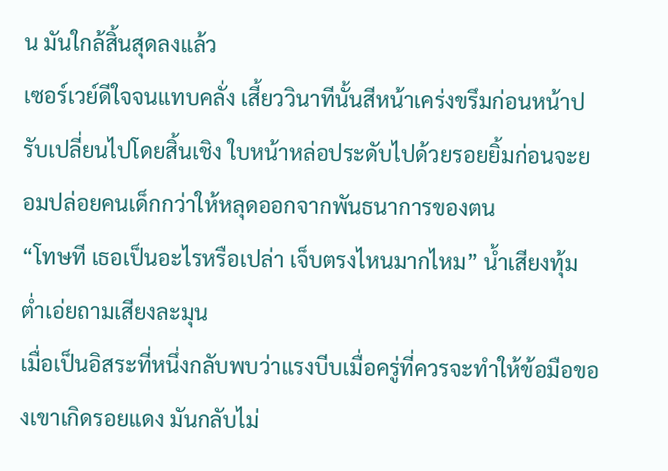น มันใกล้สิ้นสุดลงแล้ว
เซอร์เวย์ดีใจจนแทบคลั่ง เสี้ยววินาทีนั้นสีหน้าเคร่งขรึมก่อนหน้าปรับเปลี่ยนไปโดยสิ้นเชิง ใบหน้าหล่อประดับไปด้วยรอยยิ้มก่อนจะยอมปล่อยคนเด็กกว่าให้หลุดออกจากพันธนาการของตน
“โทษที เธอเป็นอะไรหรือเปล่า เจ็บตรงไหนมากไหม” น้ำเสียงทุ้มต่ำเอ่ยถามเสียงละมุน
เมื่อเป็นอิสระที่หนึ่งกลับพบว่าแรงบีบเมื่อครู่ที่ควรจะทำให้ข้อมือของเขาเกิดรอยแดง มันกลับไม่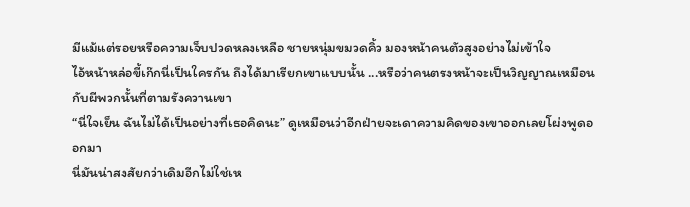มีแม้แต่รอยหรือความเจ็บปวดหลงเหลือ ชายหนุ่มขมวดคิ้ว มองหน้าคนตัวสูงอย่างไม่เข้าใจ
ไอ้หน้าหล่อขี้เก๊กนี่เป็นใครกัน ถึงได้มาเรียกเขาแบบนั้น ...หรือว่าคนตรงหน้าจะเป็นวิญญาณเหมือนกับผีพวกนั้นที่ตามรังควานเขา
“นี่ใจเย็น ฉันไม่ได้เป็นอย่างที่เธอคิดนะ” ดูเหมือนว่าอีกฝ่ายจะเดาความคิดของเขาออกเลยโผ่งพูดออกมา
นี่มันน่าสงสัยกว่าเดิมอีกไม่ใช่เห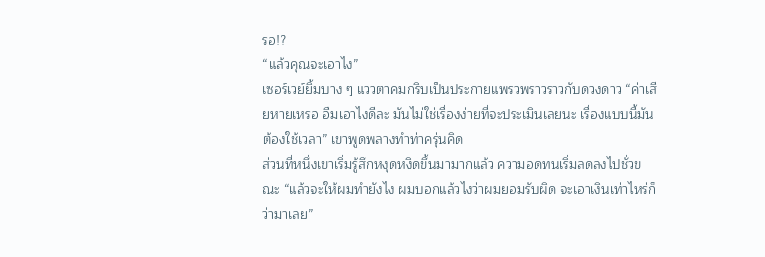รอ!?
“แล้วคุณจะเอาไง”
เซอร์เวย์ยิ้มบาง ๆ แววตาคมกริบเป็นประกายแพรวพราวราวกับดวงดาว “ค่าเสียหายเหรอ อืมเอาไงดีละ มันไม่ใช่เรื่องง่ายที่จะประเมินเลยนะ เรื่องแบบนี้มันต้องใช้เวลา” เขาพูดพลางทำท่าครุ่นคิด
ส่วนที่หนึ่งเขาเริ่มรู้สึกหงุดหงิดขึ้นมามากแล้ว ความอดทนเริ่มลดลงไปชั่วขณะ “แล้วจะให้ผมทำยังไง ผมบอกแล้วไงว่าผมยอมรับผิด จะเอาเงินเท่าไหร่ก็ว่ามาเลย”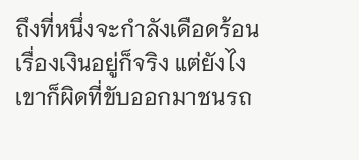ถึงที่หนึ่งจะกำลังเดือดร้อนเรื่องเงินอยู่ก็จริง แต่ยังไงเขาก็ผิดที่ขับออกมาชนรถ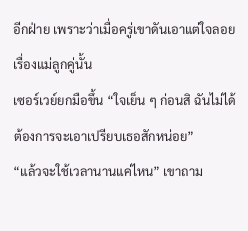อีกฝ่าย เพราะว่าเมื่อครู่เขาดันเอาแต่ใจลอยเรื่องแม่ลูกคู่นั้น
เซอร์เวย์ยกมือขึ้น “ใจเย็น ๆ ก่อนสิ ฉันไม่ได้ต้องการจะเอาเปรียบเธอสักหน่อย”
“แล้วจะใช้เวลานานแค่ไหน” เขาถาม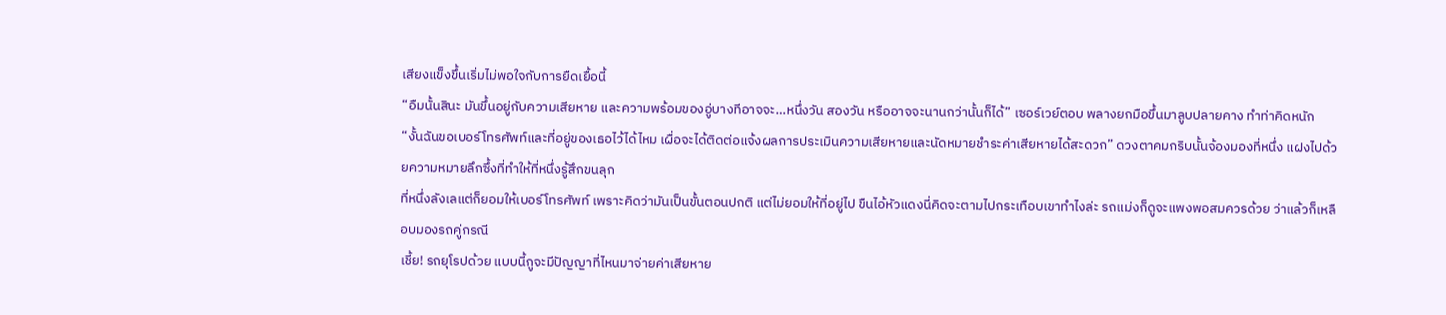เสียงแข็งขึ้นเริ่มไม่พอใจกับการยืดเยื้อนี้
“อืมนั้นสินะ มันขึ้นอยู่กับความเสียหาย และความพร้อมของอู่บางทีอาจจะ…หนึ่งวัน สองวัน หรืออาจจะนานกว่านั้นก็ได้” เซอร์เวย์ตอบ พลางยกมือขึ้นมาลูบปลายคาง ทำท่าคิดหนัก
“งั้นฉันขอเบอร์โทรศัพท์และที่อยู่ของเธอไว้ได้ไหม เผื่อจะได้ติดต่อแจ้งผลการประเมินความเสียหายและนัดหมายชำระค่าเสียหายได้สะดวก” ดวงตาคมกริบนั้นจ้องมองที่หนึ่ง แฝงไปด้วยความหมายลึกซึ้งที่ทำให้ที่หนึ่งรู้สึกขนลุก
ที่หนึ่งลังเลแต่ก็ยอมให้เบอร์โทรศัพท์ เพราะคิดว่ามันเป็นขั้นตอนปกติ แต่ไม่ยอมให้ที่อยู่ไป ขืนไอ้หัวแดงนี่คิดจะตามไปกระเทือบเขาทำไงล่ะ รถแม่งก็ดูจะแพงพอสมควรด้วย ว่าแล้วก็เหลือบมองรถคู่กรณี
เชี้ย! รถยุโรปด้วย แบบนี้กูจะมีปัญญาที่ไหนมาจ่ายค่าเสียหาย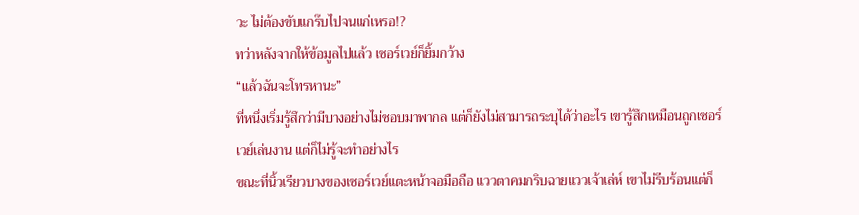วะ ไม่ต้องขับแกร๊บไปจนแก่เหรอ!?
ทว่าหลังจากให้ข้อมูลไปแล้ว เซอร์เวย์ก็ยิ้มกว้าง
“แล้วฉันจะโทรหานะ”
ที่หนึ่งเริ่มรู้สึกว่ามีบางอย่างไม่ชอบมาพากล แต่ก็ยังไม่สามารถระบุได้ว่าอะไร เขารู้สึกเหมือนถูกเซอร์เวย์เล่นงาน แต่ก็ไม่รู้จะทำอย่างไร
ขณะที่นิ้วเรียวบางของเซอร์เวย์แตะหน้าจอมือถือ แววตาคมกริบฉายแววเจ้าเล่ห์ เขาไม่รีบร้อนแต่ก็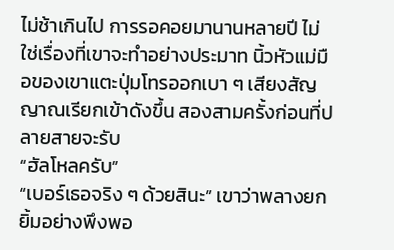ไม่ช้าเกินไป การรอคอยมานานหลายปี ไม่ใช่เรื่องที่เขาจะทำอย่างประมาท นิ้วหัวแม่มือของเขาแตะปุ่มโทรออกเบา ๆ เสียงสัญญาณเรียกเข้าดังขึ้น สองสามครั้งก่อนที่ปลายสายจะรับ
“ฮัลโหลครับ”
“เบอร์เธอจริง ๆ ด้วยสินะ” เขาว่าพลางยกยิ้มอย่างพึงพอ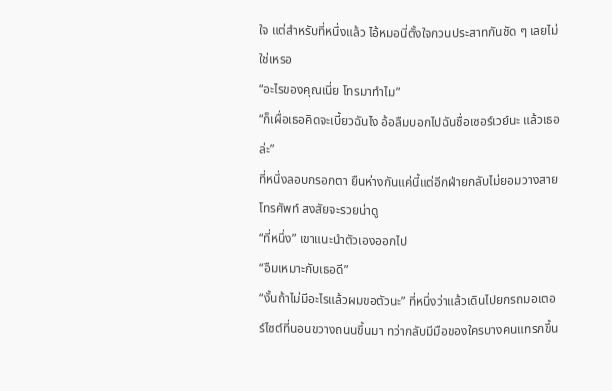ใจ แต่สำหรับที่หนึ่งแล้ว ไอ้หมอนี่ตั้งใจกวนประสาทกันชัด ๆ เลยไม่ใช่เหรอ
“อะไรของคุณเนี่ย โทรมาทำไม”
“ก็เผื่อเธอคิดจะเบี้ยวฉันไง อ้อลืมบอกไปฉันชื่อเซอร์เวย์นะ แล้วเธอล่ะ”
ที่หนึ่งลอบกรอกตา ยืนห่างกันแค่นี้แต่อีกฝ่ายกลับไม่ยอมวางสายโทรศัพท์ สงสัยจะรวยน่าดู
“ที่หนึ่ง” เขาแนะนำตัวเองออกไป
“อืมเหมาะกับเธอดี”
“งั้นถ้าไม่มีอะไรแล้วผมขอตัวนะ” ที่หนึ่งว่าแล้วเดินไปยกรถมอเตอร์ไซต์ที่นอนขวางถนนขึ้นมา ทว่ากลับมีมือของใครบางคนแทรกขึ้น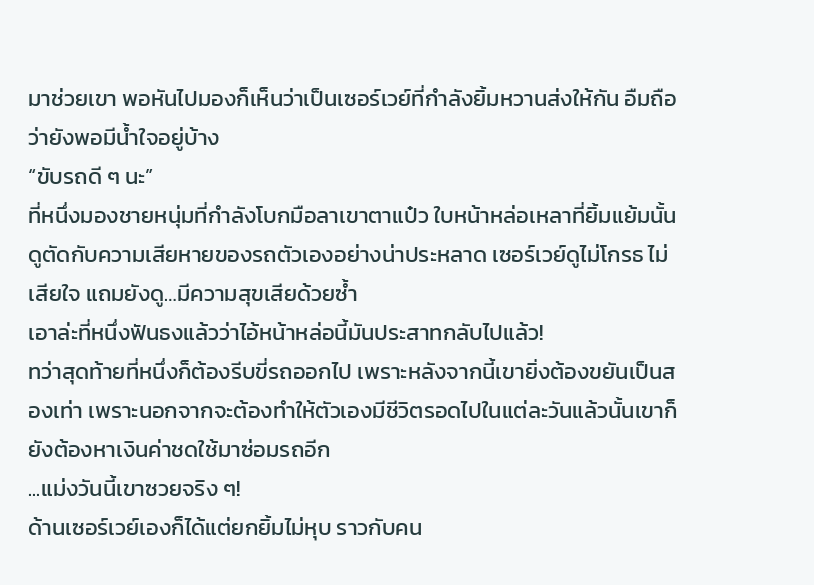มาช่วยเขา พอหันไปมองก็เห็นว่าเป็นเซอร์เวย์ที่กำลังยิ้มหวานส่งให้กัน อืมถือว่ายังพอมีน้ำใจอยู่บ้าง
“ขับรถดี ๆ นะ”
ที่หนึ่งมองชายหนุ่มที่กำลังโบกมือลาเขาตาแป๋ว ใบหน้าหล่อเหลาที่ยิ้มแย้มนั้นดูตัดกับความเสียหายของรถตัวเองอย่างน่าประหลาด เซอร์เวย์ดูไม่โกรธ ไม่เสียใจ แถมยังดู…มีความสุขเสียด้วยซ้ำ
เอาล่ะที่หนึ่งฟันธงแล้วว่าไอ้หน้าหล่อนี้มันประสาทกลับไปแล้ว!
ทว่าสุดท้ายที่หนึ่งก็ต้องรีบขี่รถออกไป เพราะหลังจากนี้เขายิ่งต้องขยันเป็นสองเท่า เพราะนอกจากจะต้องทำให้ตัวเองมีชีวิตรอดไปในแต่ละวันแล้วนั้นเขาก็ยังต้องหาเงินค่าชดใช้มาซ่อมรถอีก
...แม่งวันนี้เขาซวยจริง ๆ!
ด้านเซอร์เวย์เองก็ได้แต่ยกยิ้มไม่หุบ ราวกับคน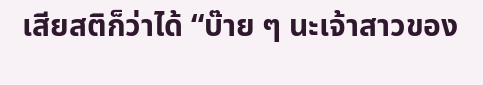เสียสติก็ว่าได้ “บ๊าย ๆ นะเจ้าสาวของ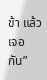ข้า แล้วเจอกัน”